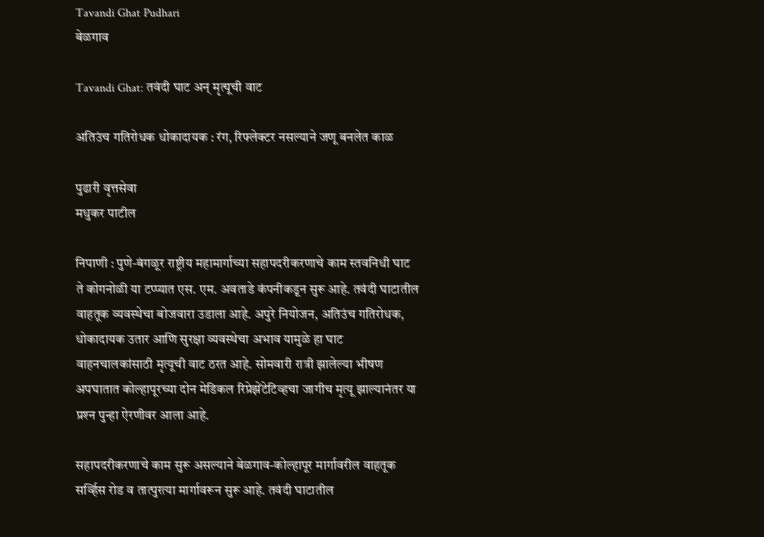Tavandi Ghat Pudhari
बेळगाव

Tavandi Ghat: तवंदी घाट अन् मृत्‍यूची वाट

अतिउंच गतिरोधक धोकादायक : रंग, रिफ्लेक्टर नसल्याने जणू बनलेत काळ

पुढारी वृत्तसेवा
मधुकर पाटील

निपाणी : पुणे-बंगळूर राष्ट्रीय महामार्गाच्या सहापदरीकरणाचे काम स्तवनिधी घाट ते कोगनोळी या टप्प्यात एस. एम. अवताडे कंपनीकडून सुरू आहे. तवंदी घाटातील वाहतूक व्यवस्थेचा बोजवारा उडाला आहे. अपुरे नियोजन, अतिउंच गतिरोधक, धोकादायक उतार आणि सुरक्षा व्यवस्थेचा अभाव यामुळे हा घाट वाहनचालकांसाठी मृत्यूची वाट ठरत आहे. सोमवारी रात्री झालेल्या भीषण अपघातात कोल्हापूरच्या दोन मेडिकल रिप्रेझेंटेटिव्हचा जागीच मृत्यू झाल्यानंतर या प्रश्‍न पुन्‍हा ऐरणीवर आला आहे.

सहापदरीकरणाचे काम सुरू असल्याने बेळगाव-कोल्हापूर मार्गावरील वाहतूक सर्व्हिस रोड व तात्पुरत्या मार्गावरून सुरू आहे. तवंदी घाटातील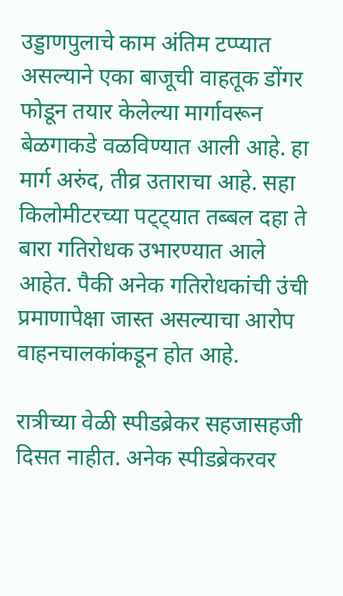उड्डाणपुलाचे काम अंतिम टप्प्यात असल्याने एका बाजूची वाहतूक डोंगर फोडून तयार केलेल्या मार्गावरून बेळगाकडे वळविण्यात आली आहे. हा मार्ग अरुंद, तीव्र उताराचा आहे. सहा किलोमीटरच्या पट्ट्यात तब्बल दहा ते बारा गतिरोधक उभारण्यात आले आहेत. पैकी अनेक गतिरोधकांची उंची प्रमाणापेक्षा जास्त असल्याचा आरोप वाहनचालकांकडून होत आहे.

रात्रीच्या वेळी स्पीडब्रेकर सहजासहजी दिसत नाहीत. अनेक स्पीडब्रेकरवर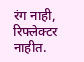रंग नाही, रिफ्लेक्टर नाहीत.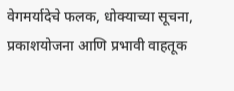वेगमर्यादेचे फलक, धोक्याच्या सूचना, प्रकाशयोजना आणि प्रभावी वाहतूक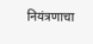नियंत्रणाचा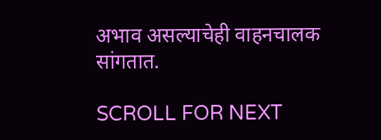अभाव असल्याचेही वाहनचालक सांगतात.

SCROLL FOR NEXT